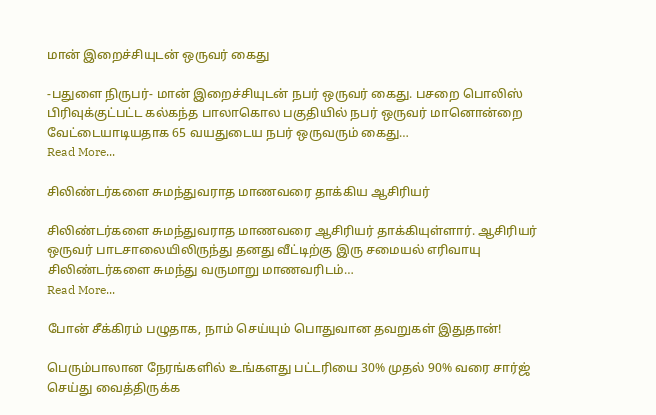மான் இறைச்சியுடன் ஒருவர் கைது

-பதுளை நிருபர்- மான் இறைச்சியுடன் நபர் ஒருவர் கைது. பசறை பொலிஸ் பிரிவுக்குட்பட்ட கல்கந்த பாலாகொல பகுதியில் நபர் ஒருவர் மானொன்றை வேட்டையாடியதாக 65 வயதுடைய நபர் ஒருவரும் கைது…
Read More...

சிலிண்டர்களை சுமந்துவராத மாணவரை தாக்கிய ஆசிரியர்

சிலிண்டர்களை சுமந்துவராத மாணவரை ஆசிரியர் தாக்கியுள்ளார். ஆசிரியர் ஒருவர் பாடசாலையிலிருந்து தனது வீட்டிற்கு இரு சமையல் எரிவாயு சிலிண்டர்களை சுமந்து வருமாறு மாணவரிடம்…
Read More...

போன் சீக்கிரம் பழுதாக, நாம் செய்யும் பொதுவான தவறுகள் இதுதான்!

பெரும்பாலான நேரங்களில் உங்களது பட்டரியை 30% முதல் 90% வரை சார்ஜ் செய்து வைத்திருக்க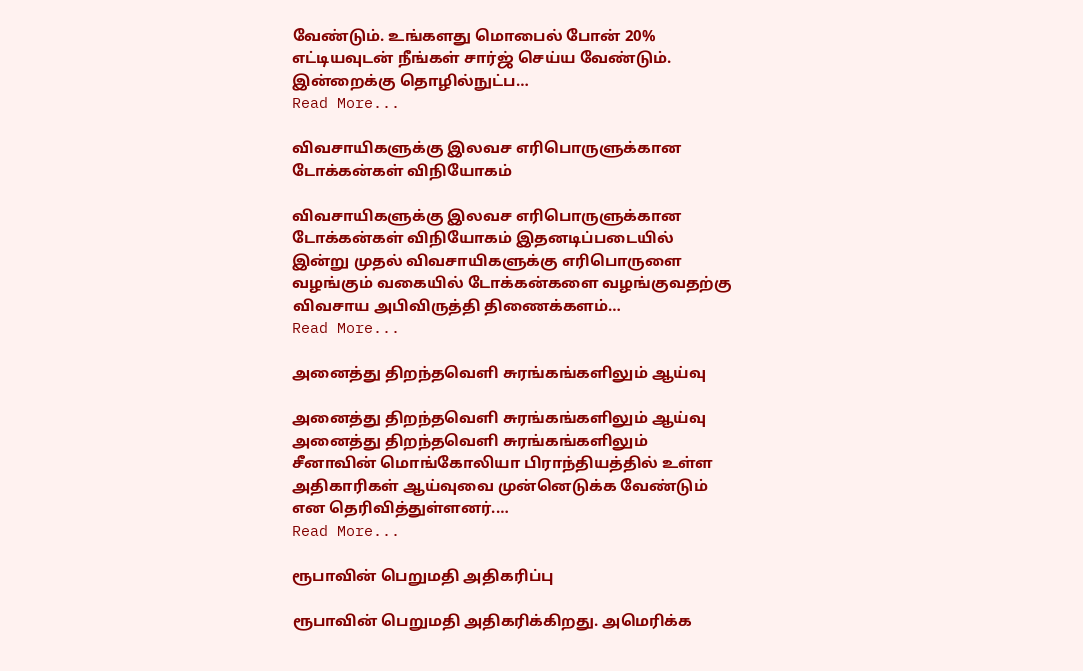வேண்டும். உங்களது மொபைல் போன் 20% எட்டியவுடன் நீங்கள் சார்ஜ் செய்ய வேண்டும். இன்றைக்கு தொழில்நுட்ப…
Read More...

விவசாயிகளுக்கு இலவச எரிபொருளுக்கான டோக்கன்கள் விநியோகம்

விவசாயிகளுக்கு இலவச எரிபொருளுக்கான டோக்கன்கள் விநியோகம் இதனடிப்படையில் இன்று முதல் விவசாயிகளுக்கு எரிபொருளை வழங்கும் வகையில் டோக்கன்களை வழங்குவதற்கு விவசாய அபிவிருத்தி திணைக்களம்…
Read More...

அனைத்து திறந்தவெளி சுரங்கங்களிலும் ஆய்வு

அனைத்து திறந்தவெளி சுரங்கங்களிலும் ஆய்வு அனைத்து திறந்தவெளி சுரங்கங்களிலும் சீனாவின் மொங்கோலியா பிராந்தியத்தில் உள்ள அதிகாரிகள் ஆய்வுவை முன்னெடுக்க வேண்டும் என தெரிவித்துள்ளனர்.…
Read More...

ரூபாவின் பெறுமதி அதிகரிப்பு

ரூபாவின் பெறுமதி அதிகரிக்கிறது. அமெரிக்க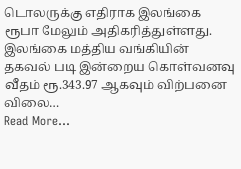டொலருக்கு எதிராக இலங்கை ரூபா மேலும் அதிகரித்துள்ளது. இலங்கை மத்திய வங்கியின் தகவல் படி இன்றைய கொள்வனவு வீதம் ரூ.343.97 ஆகவும் விற்பனை விலை…
Read More...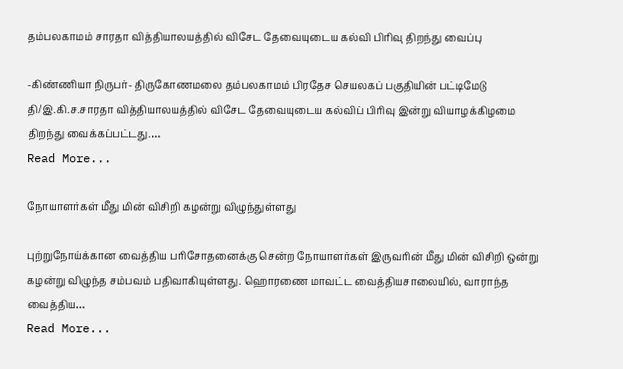தம்பலகாமம் சாரதா வித்தியாலயத்தில் விசேட தேவையுடைய கல்வி பிரிவு திறந்து வைப்பு

-கிண்ணியா நிருபர்- திருகோணமலை தம்பலகாமம் பிரதேச செயலகப் பகுதியின் பட்டிமேடு தி/இ.கி.ச.சாரதா வித்தியாலயத்தில் விசேட தேவையுடைய கல்விப் பிரிவு இன்று வியாழக்கிழமை திறந்து வைக்கப்பட்டது.…
Read More...

நோயாளர்கள் மீது மின் விசிறி கழன்று விழுந்துள்ளது

புற்றுநோய்க்கான வைத்திய பரிசோதனைக்கு சென்ற நோயாளர்கள் இருவரின் மீது மின் விசிறி ஒன்று கழன்று விழுந்த சம்பவம் பதிவாகியுள்ளது. ஹொரணை மாவட்ட வைத்தியசாலையில், வாராந்த வைத்திய…
Read More...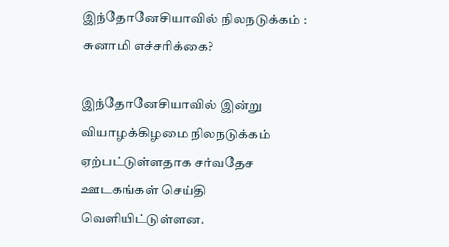இந்தோனேசியாவில் நிலநடுக்கம் : சுனாமி எச்சரிக்கை?

இந்தோனேசியாவில் இன்று வியாழக்கிழமை நிலநடுக்கம் ஏற்பட்டுள்ளதாக சர்வதேச ஊடகங்கள் செய்தி வெளியிட்டுள்ளன.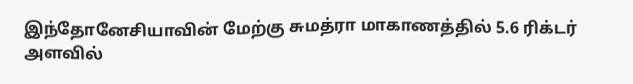இந்தோனேசியாவின் மேற்கு சுமத்ரா மாகாணத்தில் 5.6 ரிக்டர் அளவில்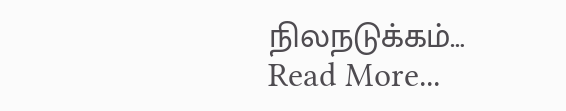நிலநடுக்கம்…
Read More...